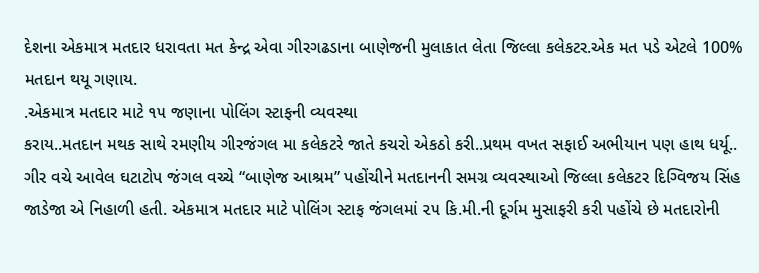દેશના એકમાત્ર મતદાર ધરાવતા મત કેન્દ્ર એવા ગીરગઢડાના બાણેજની મુલાકાત લેતા જિલ્લા કલેકટર.એક મત પડે એટલે 100% મતદાન થયૂ ગણાય.
.એકમાત્ર મતદાર માટે ૧૫ જણાના પોલિંગ સ્ટાફની વ્યવસ્થા
કરાય..મતદાન મથક સાથે રમણીય ગીરજંગલ મા કલેકટરે જાતે કચરો એકઠો કરી..પ્રથમ વખત સફાઈ અભીયાન પણ હાથ ધર્યૂ..
ગીર વચે આવેલ ઘટાટોપ જંગલ વચ્ચે “બાણેજ આશ્રમ” પહોંચીને મતદાનની સમગ્ર વ્યવસ્થાઓ જિલ્લા કલેકટર દિગ્વિજય સિંહ જાડેજા એ નિહાળી હતી. એકમાત્ર મતદાર માટે પોલિંગ સ્ટાફ જંગલમાં ૨૫ કિ.મી.ની દૂર્ગમ મુસાફરી કરી પહોંચે છે મતદારોની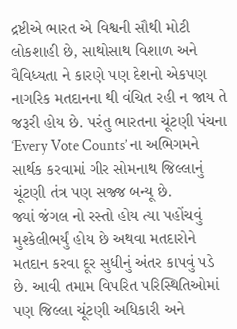દ્રષ્ટીએ ભારત એ વિશ્વની સૌથી મોટી લોકશાહી છે, સાથોસાથ વિશાળ અને વૈવિધ્યતા ને કારણે પણ દેશનો એકપણ નાગરિક મતદાનના થી વંચિત રહી ન જાય તે જરૂરી હોય છે. પરંતુ ભારતના ચૂંટણી પંચના ‘Every Vote Counts’ ના અભિગમને સાર્થક કરવામાં ગીર સોમનાથ જિલ્લાનું ચૂંટણી તંત્ર પણ સજ્જ બન્યૂ છે.
જ્યાં જંગલ નો રસ્તો હોય ત્યા પહોંચવું મુશ્કેલીભર્યું હોય છે અથવા મતદારોને મતદાન કરવા દૂર સુધીનું અંતર કાપવું પડે છે. આવી તમામ વિપરિત પરિસ્થિતિઓમાં પણ જિલ્લા ચૂંટણી અધિકારી અને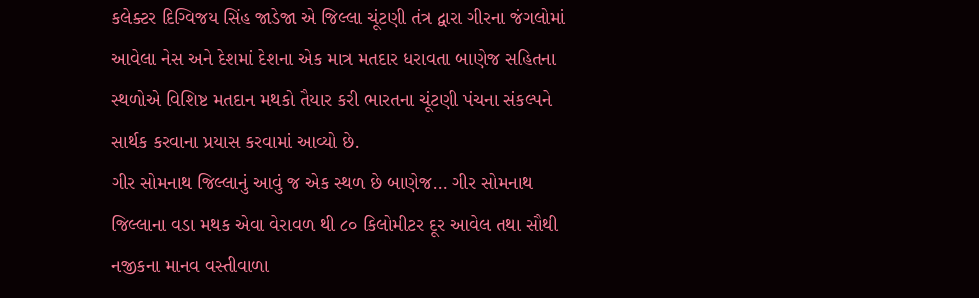કલેક્ટર દિગ્વિજય સિંહ જાડેજા એ જિલ્લા ચૂંટણી તંત્ર દ્વારા ગીરના જંગલોમાં આવેલા નેસ અને દેશમાં દેશના એક માત્ર મતદાર ધરાવતા બાણેજ સહિતના સ્થળોએ વિશિષ્ટ મતદાન મથકો તૈયાર કરી ભારતના ચૂંટણી પંચના સંકલ્પને સાર્થક કરવાના પ્રયાસ કરવામાં આવ્યો છે.
ગીર સોમનાથ જિલ્લાનું આવું જ એક સ્થળ છે બાણેજ… ગીર સોમનાથ જિલ્લાના વડા મથક એવા વેરાવળ થી ૮૦ કિલોમીટર દૂર આવેલ તથા સૌથી નજીકના માનવ વસ્તીવાળા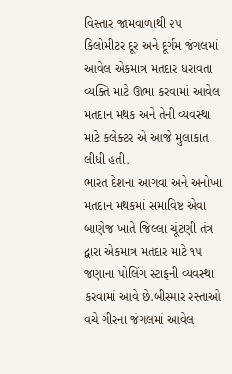વિસ્તાર જામવાળાથી ૨૫ કિલોમીટર દૂર અને દૂર્ગમ જંગલમાં આવેલ એકમાત્ર મતદાર ધરાવતા વ્યક્તિ માટે ઊભા કરવામાં આવેલ મતદાન મથક અને તેની વ્યવસ્થા માટે કલેક્ટર એ આજે મુલાકાત લીધી હતી.
ભારત દેશના આગવા અને અનોખા મતદાન મથકમાં સમાવિષ્ટ એવા બાણેજ ખાતે જિલ્લા ચૂંટણી તંત્ર દ્વારા એકમાત્ર મતદાર માટે ૧૫ જણાના પોલિંગ સ્ટાફની વ્યવસ્થા કરવામાં આવે છે.બીસ્માર રસ્તાઓ વચે ગીરના જંગલમાં આવેલ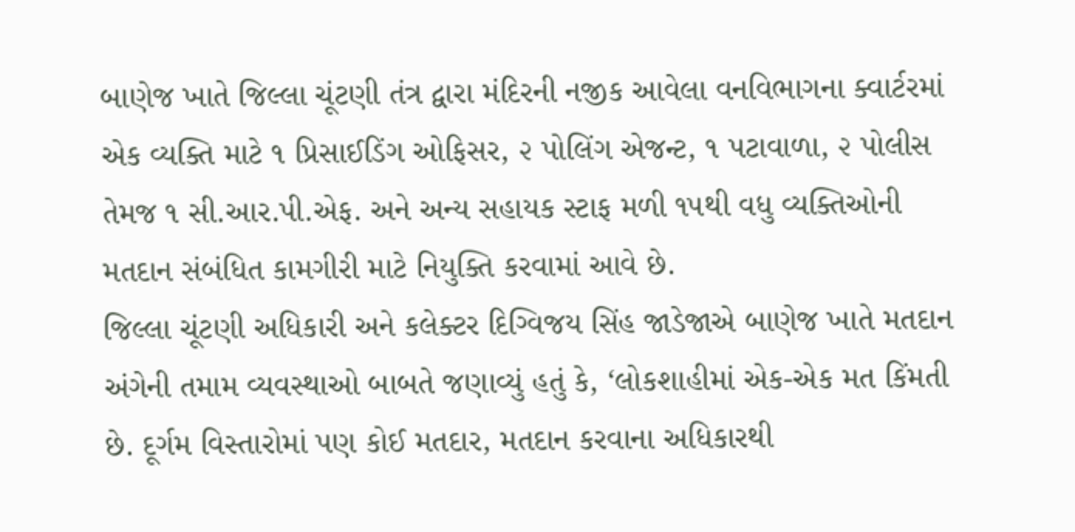બાણેજ ખાતે જિલ્લા ચૂંટણી તંત્ર દ્વારા મંદિરની નજીક આવેલા વનવિભાગના ક્વાર્ટરમાં એક વ્યક્તિ માટે ૧ પ્રિસાઈડિંગ ઓફિસર, ૨ પોલિંગ એજન્ટ, ૧ પટાવાળા, ૨ પોલીસ તેમજ ૧ સી.આર.પી.એફ. અને અન્ય સહાયક સ્ટાફ મળી ૧૫થી વધુ વ્યક્તિઓની મતદાન સંબંધિત કામગીરી માટે નિયુક્તિ કરવામાં આવે છે.
જિલ્લા ચૂંટણી અધિકારી અને કલેક્ટર દિગ્વિજય સિંહ જાડેજાએ બાણેજ ખાતે મતદાન અંગેની તમામ વ્યવસ્થાઓ બાબતે જણાવ્યું હતું કે, ‘લોકશાહીમાં એક-એક મત કિંમતી છે. દૂર્ગમ વિસ્તારોમાં પણ કોઈ મતદાર, મતદાન કરવાના અધિકારથી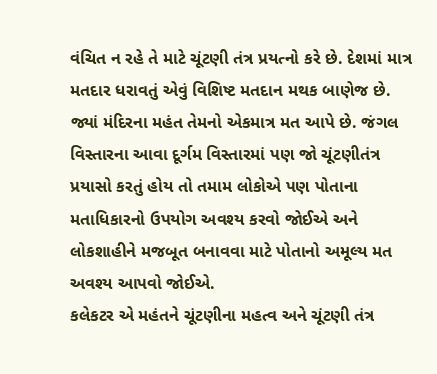વંચિત ન રહે તે માટે ચૂંટણી તંત્ર પ્રયત્નો કરે છે. દેશમાં માત્ર મતદાર ધરાવતું એવું વિશિષ્ટ મતદાન મથક બાણેજ છે. જ્યાં મંદિરના મહંત તેમનો એકમાત્ર મત આપે છે. જંગલ વિસ્તારના આવા દૂર્ગમ વિસ્તારમાં પણ જો ચૂંટણીતંત્ર પ્રયાસો કરતું હોય તો તમામ લોકોએ પણ પોતાના મતાધિકારનો ઉપયોગ અવશ્ય કરવો જોઈએ અને લોકશાહીને મજબૂત બનાવવા માટે પોતાનો અમૂલ્ય મત અવશ્ય આપવો જોઈએ.
કલેકટર એ મહંતને ચૂંટણીના મહત્વ અને ચૂંટણી તંત્ર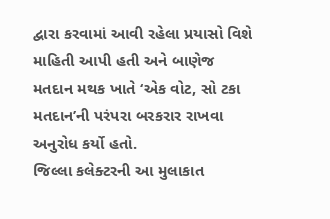દ્વારા કરવામાં આવી રહેલા પ્રયાસો વિશે માહિતી આપી હતી અને બાણેજ મતદાન મથક ખાતે ‘એક વોટ, સો ટકા મતદાન’ની પરંપરા બરકરાર રાખવા અનુરોધ કર્યો હતો.
જિલ્લા કલેક્ટરની આ મુલાકાત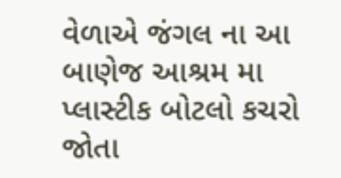વેળાએ જંગલ ના આ બાણેજ આશ્રમ મા પ્લાસ્ટીક બોટલો કચરો જોતા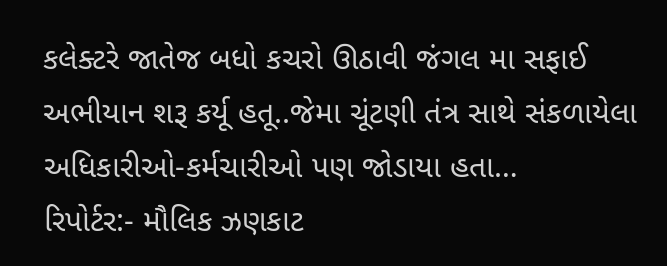કલેક્ટરે જાતેજ બધો કચરો ઊઠાવી જંગલ મા સફાઈ અભીયાન શરૂ કર્યૂ હતૂ..જેમા ચૂંટણી તંત્ર સાથે સંકળાયેલા અધિકારીઓ-કર્મચારીઓ પણ જોડાયા હતા…
રિપોર્ટર:- મૌલિક ઝણકાટ